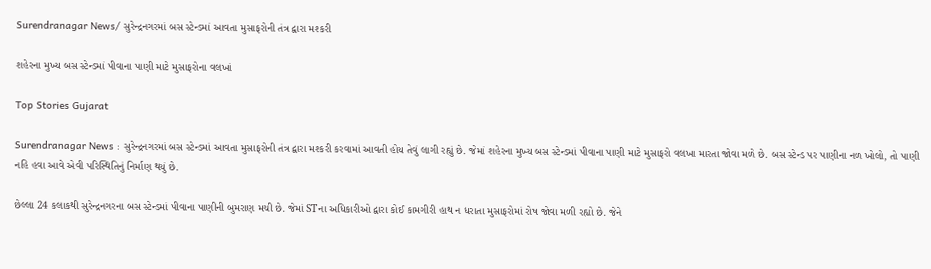Surendranagar News/ સુરેન્દ્રનગરમાં બસ સ્ટેન્ડમાં આવતા મુસાફરોની તંત્ર દ્વારા મશ્કરી

શહેરના મુખ્ય બસ સ્ટેન્ડમાં પીવાના પાણી માટે મુસાફરોના વલખાં

Top Stories Gujarat

Surendranagar News : સુરેન્દ્રનગરમાં બસ સ્ટેન્ડમાં આવતા મુસાફરોની તંત્ર દ્વારા મશ્કરી કરવામાં આવતી હોય તેવું લાગી રહ્યું છે. જેમાં શહેરના મુખ્ય બસ સ્ટેન્ડમાં પીવાના પાણી માટે મુસાફરો વલખા મારતા જોવા મળે છે. બસ સ્ટેન્ડ પર પાણીના નળ ખોલો, તો પાણી નહિ હવા આવે એવી પરિસ્થિતિનું નિર્માણ થયું છે.

છેલ્લા 24 કલાકથી સુરેન્દ્રનગરના બસ સ્ટેન્ડમાં પીવાના પાણીની બુમરાણ મચી છે. જેમાં STના અધિકારીઓ દ્વારા કોઈ કામગીરી હાથ ન ધરાતા મુસાફરોમાં રોષ જોવા મળી રહ્યો છે. જેને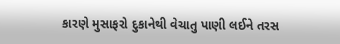કારણે મુસાફરો દુકાનેથી વેચાતુ પાણી લઈને તરસ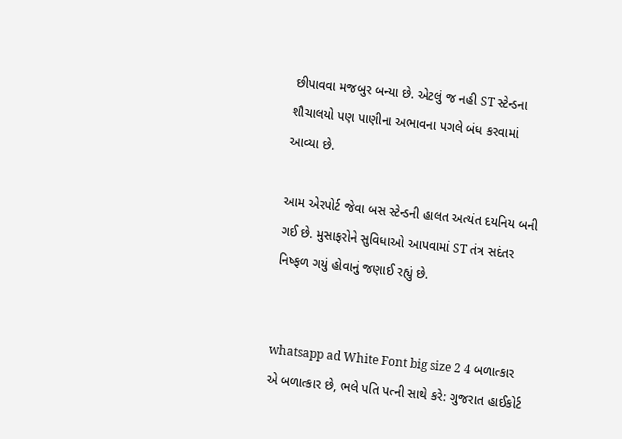છીપાવવા મજબુર બન્યા છે. એટલું જ નહી ST સ્ટેન્ડના શૌચાલયો પણ પાણીના અભાવના પગલે બંધ કરવામાં આવ્યા છે.

આમ એરપોર્ટ જેવા બસ સ્ટેન્ડની હાલત અત્યંત દયનિય બની ગઈ છે. મુસાફરોને સુવિધાઓ આપવામાં ST તંત્ર સદંતર નિષ્ફળ ગયું હોવાનું જણાઈ રહ્યું છે.


whatsapp ad White Font big size 2 4 બળાત્કાર એ બળાત્કાર છે, ભલે પતિ પત્ની સાથે કરે: ગુજરાત હાઈકોર્ટ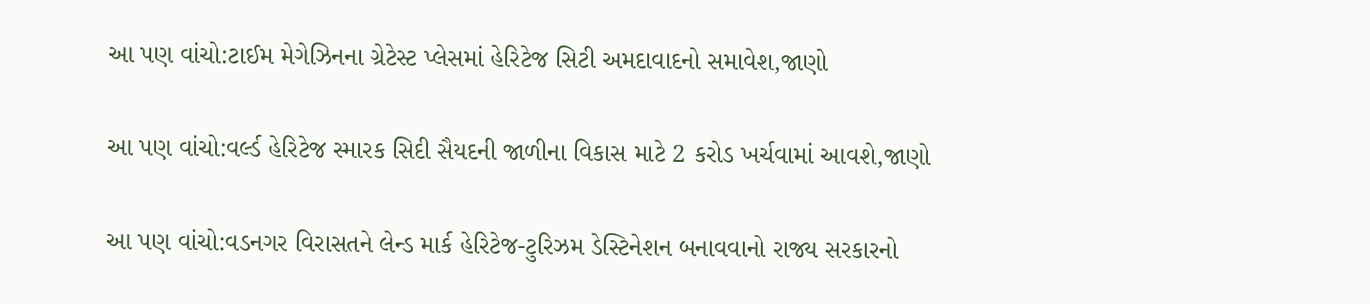આ પણ વાંચો:ટાઈમ મેગેઝિનના ગ્રેટેસ્ટ પ્લેસમાં હેરિટેજ સિટી અમદાવાદનો સમાવેશ,જાણો

આ પણ વાંચો:વર્લ્ડ હેરિટેજ સ્મારક સિદી સૈયદની જાળીના વિકાસ માટે 2 કરોડ ખર્ચવામાં આવશે,જાણો

આ પણ વાંચો:વડનગર વિરાસતને લેન્ડ માર્ક હેરિટેજ-ટુરિઝમ ડેસ્ટિનેશન બનાવવાનો રાજ્ય સરકારનો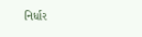નિર્ધાર